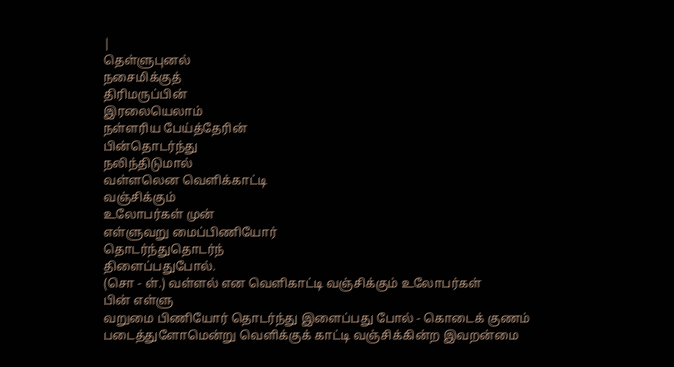|
தெள்ளுபுனல்
நசைமிக்குத்
திரிமருப்பின்
இரலையெலாம்
நள்ளரிய பேய்த்தேரின்
பின்தொடர்ந்து
நலிந்திடுமால்
வள்ளலென வெளிக்காட்டி
வஞ்சிக்கும்
உலோபர்கள் முன்
எள்ளுவறு மைப்பிணியோர்
தொடர்ந்துதொடர்ந்
திளைப்பதுபோல்.
(சொ - ள்.) வள்ளல் என வெளிகாட்டி வஞ்சிக்கும் உலோபர்கள்
பின் எள்ளு
வறுமை பிணியோர் தொடர்ந்து இளைப்பது போல் - கொடைக் குணம்
படைத்துளோமென்று வெளிக்குக் காட்டி வஞ்சிக்கின்ற இவறன்மை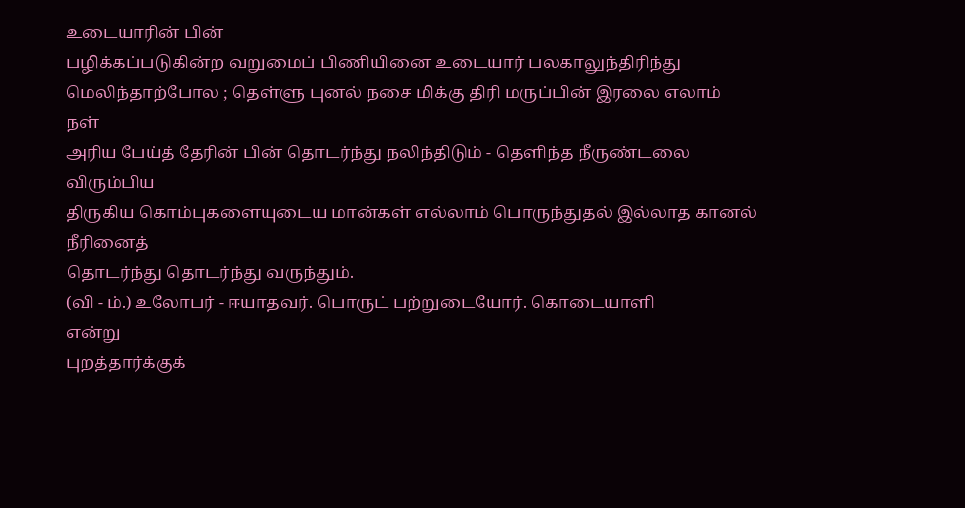உடையாரின் பின்
பழிக்கப்படுகின்ற வறுமைப் பிணியினை உடையார் பலகாலுந்திரிந்து
மெலிந்தாற்போல ; தெள்ளு புனல் நசை மிக்கு திரி மருப்பின் இரலை எலாம் நள்
அரிய பேய்த் தேரின் பின் தொடர்ந்து நலிந்திடும் - தெளிந்த நீருண்டலை விரும்பிய
திருகிய கொம்புகளையுடைய மான்கள் எல்லாம் பொருந்துதல் இல்லாத கானல் நீரினைத்
தொடர்ந்து தொடர்ந்து வருந்தும்.
(வி - ம்.) உலோபர் - ஈயாதவர். பொருட் பற்றுடையோர். கொடையாளி
என்று
புறத்தார்க்குக்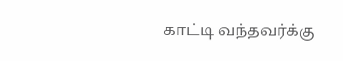காட்டி வந்தவர்க்கு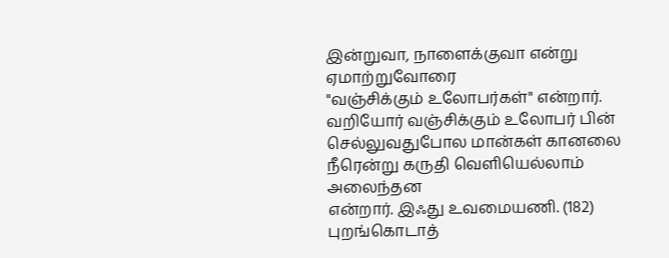இன்றுவா, நாளைக்குவா என்று ஏமாற்றுவோரை
"வஞ்சிக்கும் உலோபர்கள்" என்றார். வறியோர் வஞ்சிக்கும் உலோபர் பின்
செல்லுவதுபோல மான்கள் கானலை நீரென்று கருதி வெளியெல்லாம் அலைந்தன
என்றார். இஃது உவமையணி. (182)
புறங்கொடாத்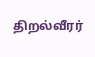திறல்வீரர்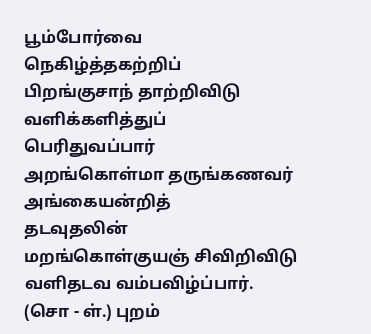பூம்போர்வை
நெகிழ்த்தகற்றிப்
பிறங்குசாந் தாற்றிவிடு
வளிக்களித்துப்
பெரிதுவப்பார்
அறங்கொள்மா தருங்கணவர்
அங்கையன்றித்
தடவுதலின்
மறங்கொள்குயஞ் சிவிறிவிடு
வளிதடவ வம்பவிழ்ப்பார்.
(சொ - ள்.) புறம்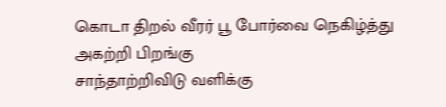கொடா திறல் வீரர் பூ போர்வை நெகிழ்த்து
அகற்றி பிறங்கு
சாந்தாற்றிவிடு வளிக்கு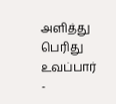அளித்து பெரிது உவப்பார் -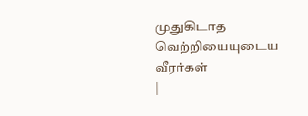முதுகிடாத வெற்றியையுடைய
வீரர்கள்
|